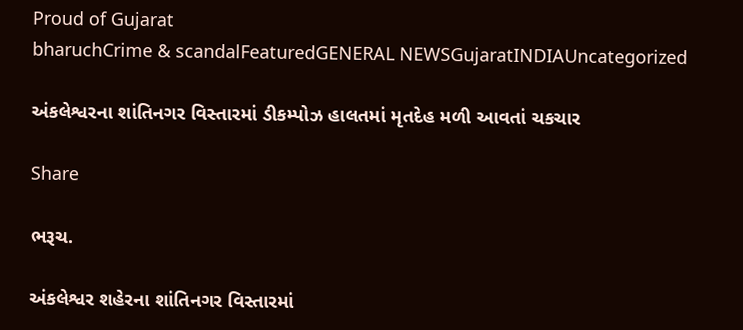Proud of Gujarat
bharuchCrime & scandalFeaturedGENERAL NEWSGujaratINDIAUncategorized

અંકલેશ્વરના શાંતિનગર વિસ્તારમાં ડીકમ્પોઝ હાલતમાં મૃતદેહ મળી આવતાં ચકચાર

Share

ભરૂચ.

અંકલેશ્વર શહેરના શાંતિનગર વિસ્તારમાં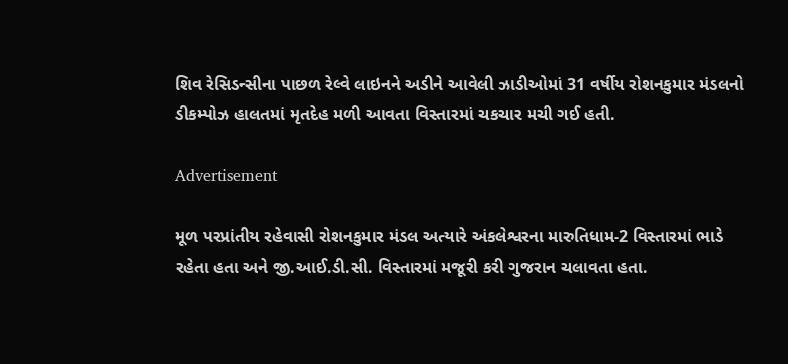શિવ રેસિડન્સીના પાછળ રેલ્વે લાઇનને અડીને આવેલી ઝાડીઓમાં 31 વર્ષીય રોશનકુમાર મંડલનો ડીકમ્પોઝ હાલતમાં મૃતદેહ મળી આવતા વિસ્તારમાં ચકચાર મચી ગઈ હતી.

Advertisement

મૂળ પરપ્રાંતીય રહેવાસી રોશનકુમાર મંડલ અત્યારે અંકલેશ્વરના મારુતિધામ-2 વિસ્તારમાં ભાડે રહેતા હતા અને જી.આઈ.ડી.સી. વિસ્તારમાં મજૂરી કરી ગુજરાન ચલાવતા હતા.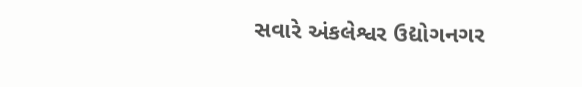સવારે અંકલેશ્વર ઉદ્યોગનગર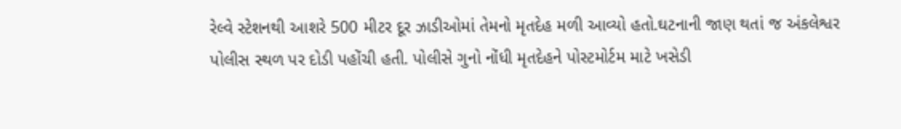રેલ્વે સ્ટેશનથી આશરે 500 મીટર દૂર ઝાડીઓમાં તેમનો મૃતદેહ મળી આવ્યો હતો.ઘટનાની જાણ થતાં જ અંકલેશ્વર પોલીસ સ્થળ પર દોડી પહોંચી હતી. પોલીસે ગુનો નોંધી મૃતદેહને પોસ્ટમોર્ટમ માટે ખસેડી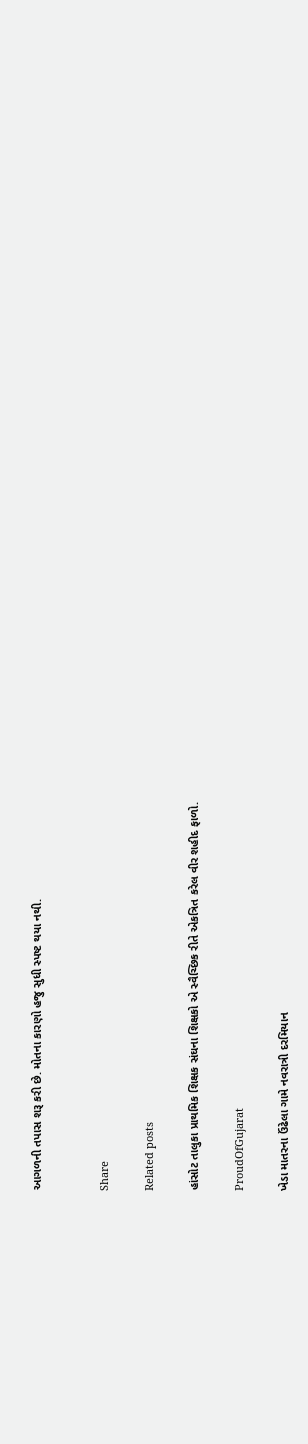આગળની તપાસ શરૂ કરી છે. મોતના કારણો હજુ સુધી સ્પષ્ટ થયા નથી.


Share

Related posts

હાંસોટ તાલુકા પ્રાથમિક શિક્ષક સંઘના શિક્ષકો એ સ્વૈચ્છિક રીતે એકત્રિત કરેલ વીર શહીદ ફાળો.

ProudOfGujarat

ખેડા માતરના ઉંઢેલા ગામે નવરાત્રી દરમિયાન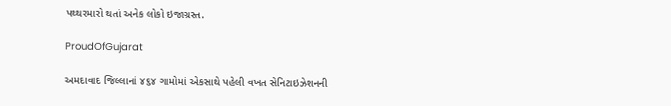પથ્થરમારો થતાં અનેક લોકો ઇજાગ્રસ્ત.

ProudOfGujarat

અમદાવાદ જિલ્લાનાં ૪૬૪ ગામોમાં એકસાથે પહેલી વખત સેનિટાઇઝેશનની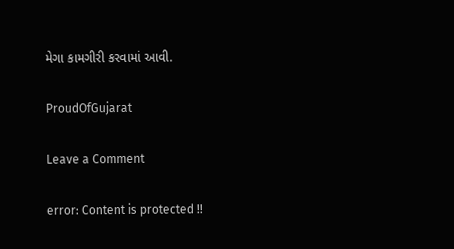મેગા કામગીરી કરવામાં આવી.

ProudOfGujarat

Leave a Comment

error: Content is protected !!